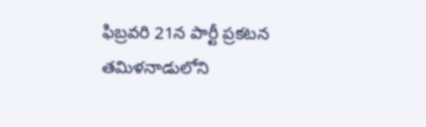ఫిబ్రవరి 21న పార్టీ ప్రకటన
తమిళనాడులోని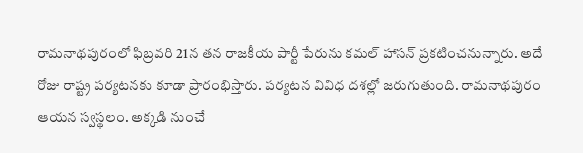రామనాథపురంలో ఫిబ్రవరి 21న తన రాజకీయ పార్టీ పేరును కమల్ హాసన్ ప్రకటించనున్నారు. అదే రోజు రాష్ట్ర పర్యటనకు కూడా ప్రారంభిస్తారు. పర్యటన వివిధ దశల్లో జరుగుతుంది. రామనాథపురం ఆయన స్వస్థలం. అక్కడి నుంచే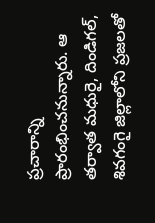ప్రచారాన్ని ప్రారంభించనున్నారు. ఆ తర్వాత మధురై, దిండిగల్, శివగంగై జిల్లాలోని ప్రజలతో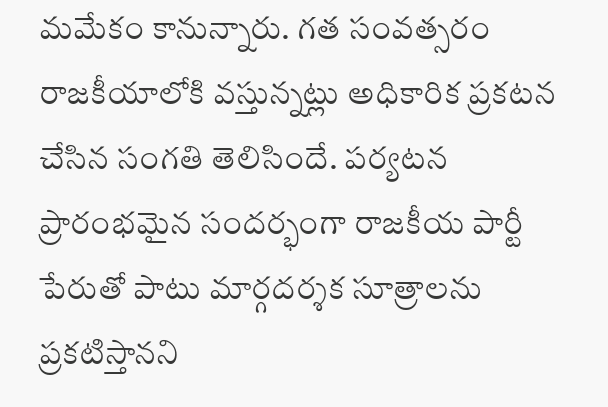మమేకం కానున్నారు. గత సంవత్సరం రాజకీయాలోకి వస్తున్నట్లు అధికారిక ప్రకటన చేసిన సంగతి తెలిసిందే. పర్యటన ప్రారంభమైన సందర్భంగా రాజకీయ పార్టీ పేరుతో పాటు మార్గదర్శక సూత్రాలను ప్రకటిస్తానని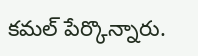కమల్ పేర్కొన్నారు.